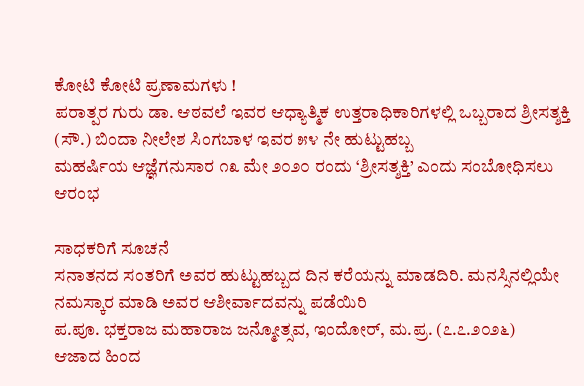ಕೋಟಿ ಕೋಟಿ ಪ್ರಣಾಮಗಳು !
ಪರಾತ್ಪರ ಗುರು ಡಾ. ಆಠವಲೆ ಇವರ ಆಧ್ಯಾತ್ಮಿಕ ಉತ್ತರಾಧಿಕಾರಿಗಳಲ್ಲಿ ಒಬ್ಬರಾದ ಶ್ರೀಸತ್ಶಕ್ತಿ (ಸೌ.) ಬಿಂದಾ ನೀಲೇಶ ಸಿಂಗಬಾಳ ಇವರ ೫೪ ನೇ ಹುಟ್ಟುಹಬ್ಬ
ಮಹರ್ಷಿಯ ಆಜ್ಞೆಗನುಸಾರ ೧೩ ಮೇ ೨೦೨೦ ರಂದು ‘ಶ್ರೀಸತ್ಶಕ್ತಿ’ ಎಂದು ಸಂಬೋಧಿಸಲು ಆರಂಭ

ಸಾಧಕರಿಗೆ ಸೂಚನೆ
ಸನಾತನದ ಸಂತರಿಗೆ ಅವರ ಹುಟ್ಟುಹಬ್ಬದ ದಿನ ಕರೆಯನ್ನು ಮಾಡದಿರಿ. ಮನಸ್ಸಿನಲ್ಲಿಯೇ ನಮಸ್ಕಾರ ಮಾಡಿ ಅವರ ಆಶೀರ್ವಾದವನ್ನು ಪಡೆಯಿರಿ
ಪ.ಪೂ. ಭಕ್ತರಾಜ ಮಹಾರಾಜ ಜನ್ಮೋತ್ಸವ, ಇಂದೋರ್, ಮ.ಪ್ರ. (೭.೭.೨೦೨೬)
ಆಜಾದ ಹಿಂದ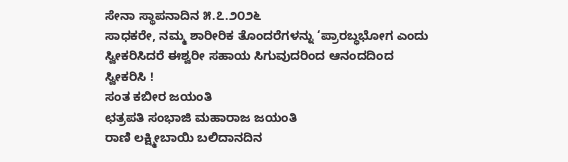ಸೇನಾ ಸ್ಥಾಪನಾದಿನ ೫.೭.೨೦೨೬
ಸಾಧಕರೇ, ನಮ್ಮ ಶಾರೀರಿಕ ತೊಂದರೆಗಳನ್ನು ‘ಪ್ರಾರಬ್ಧಭೋಗ ಎಂದು ಸ್ವೀಕರಿಸಿದರೆ ಈಶ್ವರೀ ಸಹಾಯ ಸಿಗುವುದರಿಂದ ಆನಂದದಿಂದ ಸ್ವೀಕರಿಸಿ !
ಸಂತ ಕಬೀರ ಜಯಂತಿ
ಛತ್ರಪತಿ ಸಂಭಾಜಿ ಮಹಾರಾಜ ಜಯಂತಿ
ರಾಣಿ ಲಕ್ಷ್ಮೀಬಾಯಿ ಬಲಿದಾನದಿನ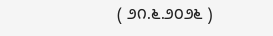( ೨೧.೬.೨೦೨೬ )